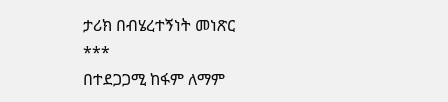ታሪክ በብሄረተኝነት መነጽር
***
በተደጋጋሚ ከፋም ለማም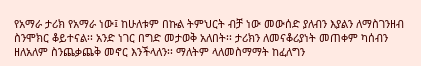የአማራ ታሪክ የአማራ ነው፤ ከሁለቱም በኩል ትምህርት ብቻ ነው መውሰድ ያለብን እያልን ለማስገንዘብ ስንሞክር ቆይተናል፡፡ አንድ ነገር በግድ መታወቅ አለበት፡፡ ታሪክን ለመናቆሪያነት መጠቀም ካሰብን ዘለአለም ስንጨቃጨቅ መኖር እንችላለን፡፡ ማለትም ላለመስማማት ከፈለግን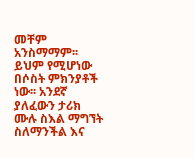መቸም አንስማማም፡፡ ይህም የሚሆነው በሶስት ምክንያቶች ነው፡፡ አንደኛ ያለፈውን ታሪክ ሙሉ ስእል ማግኘት ስለማንችል እና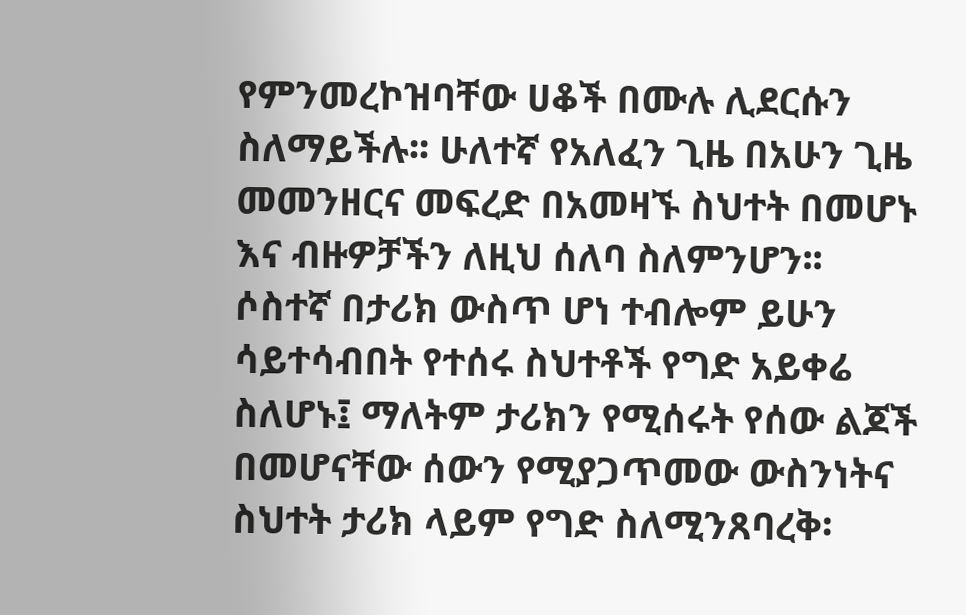የምንመረኮዝባቸው ሀቆች በሙሉ ሊደርሱን ስለማይችሉ፡፡ ሁለተኛ የአለፈን ጊዜ በአሁን ጊዜ መመንዘርና መፍረድ በአመዛኙ ስህተት በመሆኑ እና ብዙዎቻችን ለዚህ ሰለባ ስለምንሆን፡፡ ሶስተኛ በታሪክ ውስጥ ሆነ ተብሎም ይሁን ሳይተሳብበት የተሰሩ ስህተቶች የግድ አይቀሬ ስለሆኑ፤ ማለትም ታሪክን የሚሰሩት የሰው ልጆች በመሆናቸው ሰውን የሚያጋጥመው ውስንነትና ስህተት ታሪክ ላይም የግድ ስለሚንጸባረቅ፡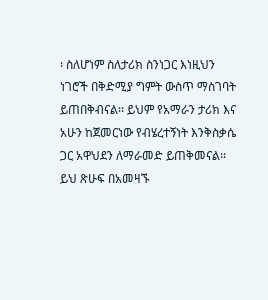፡ ስለሆነም ስለታሪክ ስንነጋር እነዚህን ነገሮች በቅድሚያ ግምት ውስጥ ማስገባት ይጠበቅብናል፡፡ ይህም የአማራን ታሪክ እና አሁን ከጀመርነው የብሄረተኝነት እንቅስቃሴ ጋር አዋህደን ለማራመድ ይጠቅመናል፡፡ ይህ ጽሁፍ በአመዛኙ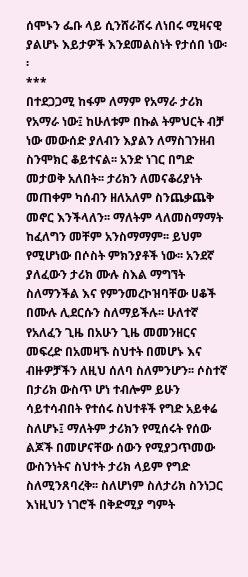ሰሞኑን ፌቡ ላይ ሲንሸራሸሩ ለነበሩ ሚዛናዊ ያልሆኑ እይታዎች እንደመልስነት የታሰበ ነው፡፡
***
በተደጋጋሚ ከፋም ለማም የአማራ ታሪክ የአማራ ነው፤ ከሁለቱም በኩል ትምህርት ብቻ ነው መውሰድ ያለብን እያልን ለማስገንዘብ ስንሞክር ቆይተናል፡፡ አንድ ነገር በግድ መታወቅ አለበት፡፡ ታሪክን ለመናቆሪያነት መጠቀም ካሰብን ዘለአለም ስንጨቃጨቅ መኖር እንችላለን፡፡ ማለትም ላለመስማማት ከፈለግን መቸም አንስማማም፡፡ ይህም የሚሆነው በሶስት ምክንያቶች ነው፡፡ አንደኛ ያለፈውን ታሪክ ሙሉ ስእል ማግኘት ስለማንችል እና የምንመረኮዝባቸው ሀቆች በሙሉ ሊደርሱን ስለማይችሉ፡፡ ሁለተኛ የአለፈን ጊዜ በአሁን ጊዜ መመንዘርና መፍረድ በአመዛኙ ስህተት በመሆኑ እና ብዙዎቻችን ለዚህ ሰለባ ስለምንሆን፡፡ ሶስተኛ በታሪክ ውስጥ ሆነ ተብሎም ይሁን ሳይተሳብበት የተሰሩ ስህተቶች የግድ አይቀሬ ስለሆኑ፤ ማለትም ታሪክን የሚሰሩት የሰው ልጆች በመሆናቸው ሰውን የሚያጋጥመው ውስንነትና ስህተት ታሪክ ላይም የግድ ስለሚንጸባረቅ፡፡ ስለሆነም ስለታሪክ ስንነጋር እነዚህን ነገሮች በቅድሚያ ግምት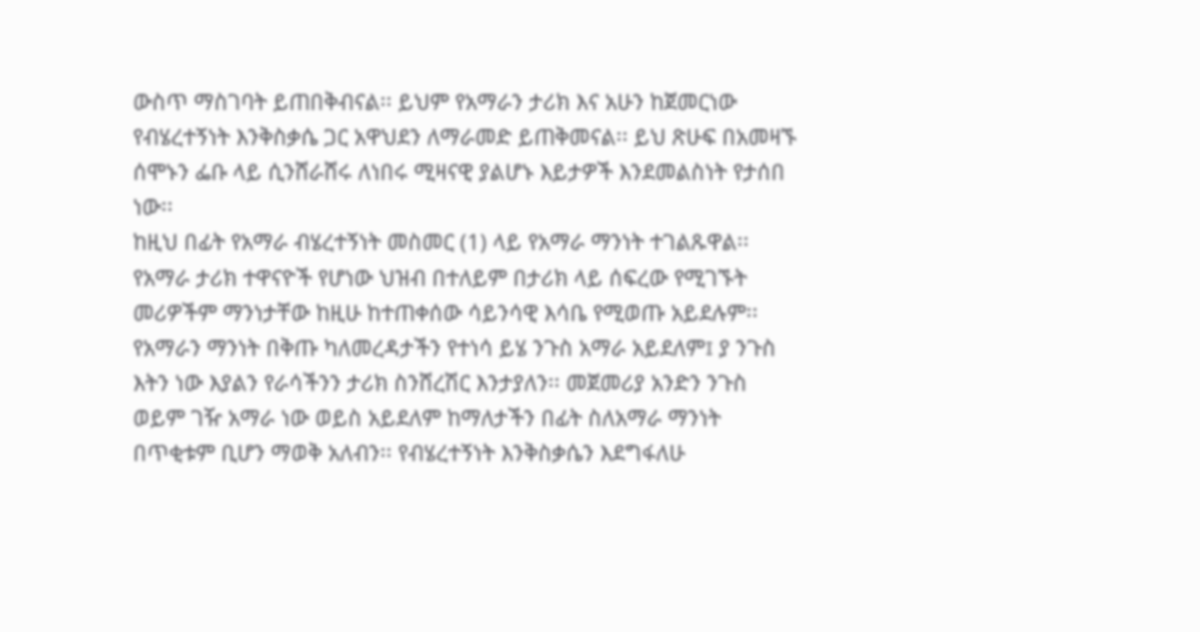ውስጥ ማስገባት ይጠበቅብናል፡፡ ይህም የአማራን ታሪክ እና አሁን ከጀመርነው የብሄረተኝነት እንቅስቃሴ ጋር አዋህደን ለማራመድ ይጠቅመናል፡፡ ይህ ጽሁፍ በአመዛኙ ሰሞኑን ፌቡ ላይ ሲንሸራሸሩ ለነበሩ ሚዛናዊ ያልሆኑ እይታዎች እንደመልስነት የታሰበ ነው፡፡
ከዚህ በፊት የአማራ ብሄረተኝነት መስመር (1) ላይ የአማራ ማንነት ተገልጹዋል፡፡ የአማራ ታሪክ ተዋናዮች የሆነው ህዝብ በተለይም በታሪክ ላይ ሰፍረው የሚገኙት መሪዎችም ማንነታቸው ከዚሁ ከተጠቀሰው ሳይንሳዊ እሳቤ የሚወጡ አይደሉም፡፡ የአማራን ማንነት በቅጡ ካለመረዳታችን የተነሳ ይሄ ንጉስ አማራ አይደለም፤ ያ ንጉስ እትን ነው እያልን የራሳችንን ታሪክ ስንሸረሽር እንታያለን፡፡ መጀመሪያ አንድን ንጉስ ወይም ገዥ አማራ ነው ወይስ አይደለም ከማለታችን በፊት ስለአማራ ማንነት በጥቂቱም ቢሆን ማወቅ አለብን፡፡ የብሄረተኝነት እንቅስቃሴን እደግፋለሁ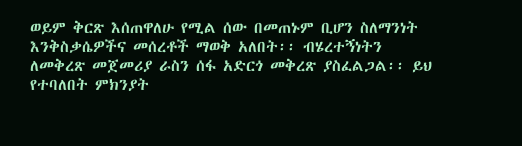ወይም ቅርጽ እሰጠዋለሁ የሚል ሰው በመጠኑም ቢሆን ስለማንነት እንቅስቃሴዎችና መሰረቶች ማወቅ አለበት፡፡ ብሄረተኝነትን ለመቅረጽ መጀመሪያ ራስን ሰፋ አድርጎ መቅረጽ ያስፈልጋል፡፡ ይህ የተባለበት ምክንያት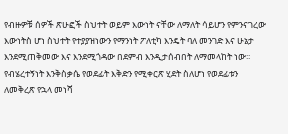የብዙዎቹ ሰዎች ጽሁፎች ስህተት ወይም እውነት ናቸው ለማለት ሳይሆን የምንናገረው እውነትስ ሆነ ስህተት የተያያዝነውን የማንነት ፖለቲካ እንዴት ባለ መንገድ እና ሁኔታ እንደሚጠቅመው እና እንደሚጎዳው በደምብ እንዲታሰብበት ለማመላከት ነው፡፡
የብሄረተኝነት እንቅስቃሴ የወደፊት እቅድን የሚቀርጽ ሂደት ስለሆነ የወደፊቱን ለመቅረጽ የኋላ መነሻ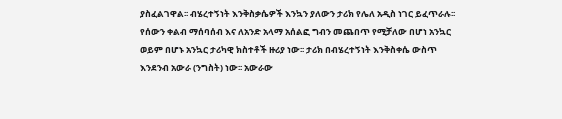ያስፈልገዋል፡፡ ብሄረተኝነት እንቅስቃሴዎች እንኳን ያለውን ታሪክ የሌለ አዲስ ነገር ይፈጥራሉ፡፡ የሰውን ቀልብ ማሰባሰብ እና ለአንድ አላማ አሰልፎ ግብን መጨበጥ የሚቻለው በሆነ አንኳር ወይም በሆኑ አንኳር ታሪካዊ ክስተቶች ዙሪያ ነው፡፡ ታሪክ በብሄረተኝነት እንቅስቀሴ ውስጥ እንደንብ አውራ (ንግስት) ነው፡፡ አውራው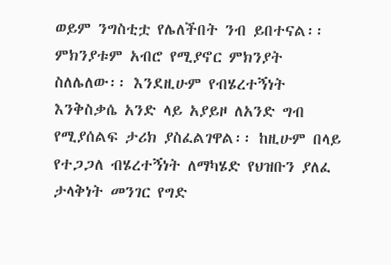ወይም ንግስቲቷ የሌለችበት ንብ ይበተናል፡፡ ምክንያቱም አብሮ የሚያኖር ምክንያት ስለሌለው፡፡ እንደዚሁም የብሄረተኝነት እንቅስቃሴ አንድ ላይ አያይዞ ለአንድ ግብ የሚያሰልፍ ታሪክ ያስፈልገዋል፡፡ ከዚሁም በላይ የተጋጋለ ብሄረተኝነት ለማካሄድ የህዝቡን ያለፈ ታላቅነት መንገር የግድ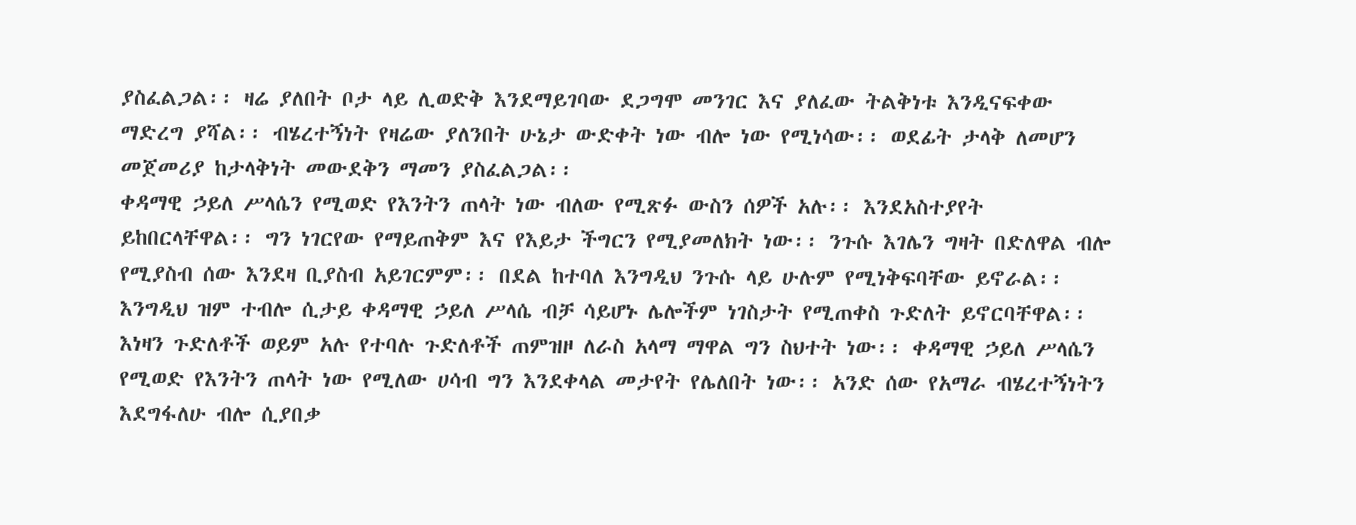ያስፈልጋል፡፡ ዛሬ ያለበት ቦታ ላይ ሊወድቅ እንደማይገባው ደጋግሞ መንገር እና ያለፈው ትልቅነቱ እንዲናፍቀው ማድረግ ያሻል፡፡ ብሄረተኝነት የዛሬው ያለንበት ሁኔታ ውድቀት ነው ብሎ ነው የሚነሳው፡፡ ወደፊት ታላቅ ለመሆን መጀመሪያ ከታላቅነት መውደቅን ማመን ያስፈልጋል፡፡
ቀዳማዊ ኃይለ ሥላሴን የሚወድ የእንትን ጠላት ነው ብለው የሚጽፉ ውስን ሰዎች አሉ፡፡ እንደአስተያየት ይከበርላቸዋል፡፡ ግን ነገርየው የማይጠቅም እና የእይታ ችግርን የሚያመለክት ነው፡፡ ንጉሱ እገሌን ግዛት በድለዋል ብሎ የሚያስብ ሰው እንደዛ ቢያስብ አይገርምም፡፡ በደል ከተባለ እንግዲህ ንጉሱ ላይ ሁሉም የሚነቅፍባቸው ይኖራል፡፡ እንግዲህ ዝም ተብሎ ሲታይ ቀዳማዊ ኃይለ ሥላሴ ብቻ ሳይሆኑ ሌሎችም ነገስታት የሚጠቀስ ጉድለት ይኖርባቸዋል፡፡ እነዛን ጉድለቶች ወይም አሉ የተባሉ ጉድለቶች ጠምዝዞ ለራስ አላማ ማዋል ግን ስህተት ነው፡፡ ቀዳማዊ ኃይለ ሥላሴን የሚወድ የእንትን ጠላት ነው የሚለው ሀሳብ ግን እንደቀላል መታየት የሌለበት ነው፡፡ አንድ ሰው የአማራ ብሄረተኝነትን እደግፋለሁ ብሎ ሲያበቃ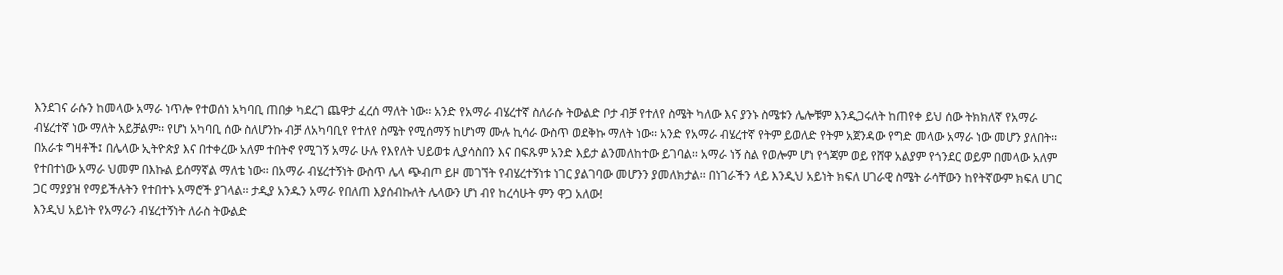እንደገና ራሱን ከመላው አማራ ነጥሎ የተወሰነ አካባቢ ጠበቃ ካደረገ ጨዋታ ፈረሰ ማለት ነው፡፡ አንድ የአማራ ብሄረተኛ ስለራሱ ትውልድ ቦታ ብቻ የተለየ ስሜት ካለው እና ያንኑ ስሜቱን ሌሎቹም እንዲጋሩለት ከጠየቀ ይህ ሰው ትክክለኛ የአማራ ብሄረተኛ ነው ማለት አይቻልም፡፡ የሆነ አካባቢ ሰው ስለሆንኩ ብቻ ለአካባቢየ የተለየ ስሜት የሚሰማኝ ከሆነማ ሙሉ ኪሳራ ውስጥ ወደቅኩ ማለት ነው፡፡ አንድ የአማራ ብሄረተኛ የትም ይወለድ የትም አጀንዳው የግድ መላው አማራ ነው መሆን ያለበት፡፡ በአራቱ ግዛቶች፤ በሌላው ኢትዮጵያ እና በተቀረው አለም ተበትኖ የሚገኝ አማራ ሁሉ የእየለት ህይወቱ ሊያሳስበን እና በፍጹም አንድ እይታ ልንመለከተው ይገባል፡፡ አማራ ነኝ ስል የወሎም ሆነ የጎጃም ወይ የሸዋ አልያም የጎንደር ወይም በመላው አለም የተበተነው አማራ ህመም በእኩል ይሰማኛል ማለቴ ነው፡፡ በአማራ ብሄረተኝነት ውስጥ ሌላ ጭብጦ ይዞ መገኘት የብሄረተኝነቱ ነገር ያልገባው መሆንን ያመለክታል፡፡ በነገራችን ላይ እንዲህ አይነት ክፍለ ሀገራዊ ስሜት ራሳቸውን ከየትኛውም ክፍለ ሀገር ጋር ማያያዝ የማይችሉትን የተበተኑ አማሮች ያገላል፡፡ ታዲያ አንዱን አማራ የበለጠ እያሰብኩለት ሌላውን ሆነ ብየ ከረሳሁት ምን ዋጋ አለው!
እንዲህ አይነት የአማራን ብሄረተኝነት ለራስ ትውልድ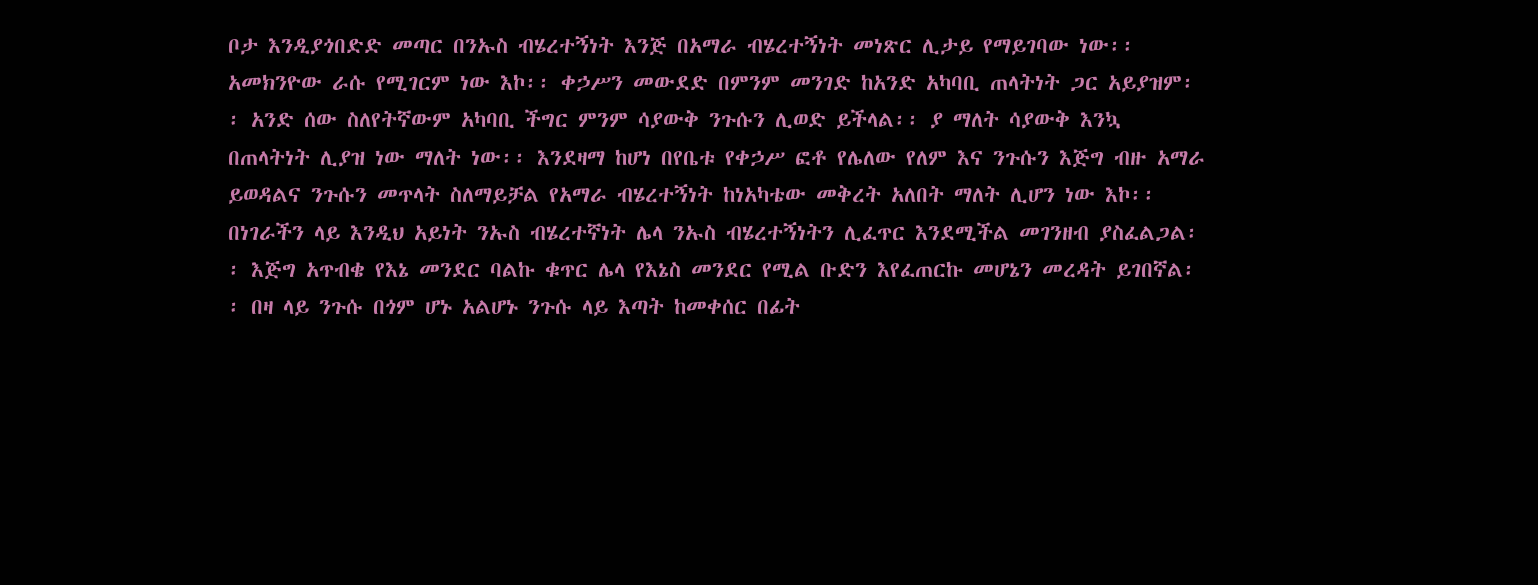ቦታ እንዲያጎበድድ መጣር በንኡስ ብሄረተኝነት እንጅ በአማራ ብሄረተኝነት መነጽር ሊታይ የማይገባው ነው፡፡ አመክንዮው ራሱ የሚገርም ነው እኮ፡፡ ቀኃሥን መውደድ በምንም መንገድ ከአንድ አካባቢ ጠላትነት ጋር አይያዝም፡፡ አንድ ሰው ስለየትኛውም አካባቢ ችግር ምንም ሳያውቅ ንጉሱን ሊወድ ይችላል፡፡ ያ ማለት ሳያውቅ እንኳ በጠላትነት ሊያዝ ነው ማለት ነው፡፡ እንደዛማ ከሆነ በየቤቱ የቀኃሥ ፎቶ የሌለው የለም እና ንጉሱን እጅግ ብዙ አማራ ይወዳልና ንጉሱን መጥላት ስለማይቻል የአማራ ብሄረተኝነት ከነአካቴው መቅረት አለበት ማለት ሊሆን ነው እኮ፡፡ በነገራችን ላይ እንዲህ አይነት ንኡስ ብሄረተኛነት ሌላ ንኡስ ብሄረተኝነትን ሊፈጥር እንደሚችል መገንዘብ ያስፈልጋል፡፡ እጅግ አጥብቄ የእኔ መንደር ባልኩ ቁጥር ሌላ የእኔስ መንደር የሚል ቡድን እየፈጠርኩ መሆኔን መረዳት ይገበኛል፡፡ በዛ ላይ ንጉሱ በጎም ሆኑ አልሆኑ ንጉሱ ላይ እጣት ከመቀሰር በፊት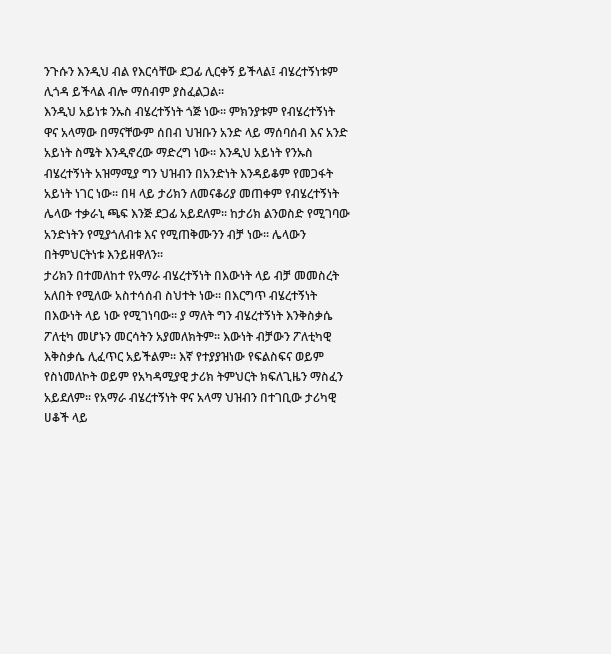ንጉሱን እንዲህ ብል የእርሳቸው ደጋፊ ሊርቀኝ ይችላል፤ ብሄረተኝነቱም ሊጎዳ ይችላል ብሎ ማሰብም ያስፈልጋል፡፡
እንዲህ አይነቱ ንኡስ ብሄረተኝነት ጎጅ ነው፡፡ ምክንያቱም የብሄረተኝነት ዋና አላማው በማናቸውም ሰበብ ህዝቡን አንድ ላይ ማሰባሰብ እና አንድ አይነት ስሜት እንዲኖረው ማድረግ ነው፡፡ እንዲህ አይነት የንኡስ ብሄረተኝነት አዝማሚያ ግን ህዝብን በአንድነት እንዳይቆም የመጋፋት አይነት ነገር ነው፡፡ በዛ ላይ ታሪክን ለመናቆሪያ መጠቀም የብሄረተኝነት ሌላው ተቃራኒ ጫፍ እንጅ ደጋፊ አይደለም፡፡ ከታሪክ ልንወስድ የሚገባው አንድነትን የሚያጎለብቱ እና የሚጠቅሙንን ብቻ ነው፡፡ ሌላውን በትምህርትነቱ እንይዘዋለን፡፡
ታሪክን በተመለከተ የአማራ ብሄረተኝነት በእውነት ላይ ብቻ መመስረት አለበት የሚለው አስተሳሰብ ስህተት ነው፡፡ በእርግጥ ብሄረተኝነት በእውነት ላይ ነው የሚገነባው፡፡ ያ ማለት ግን ብሄረተኝነት እንቅስቃሴ ፖለቲካ መሆኑን መርሳትን አያመለክትም፡፡ እውነት ብቻውን ፖለቲካዊ እቅስቃሴ ሊፈጥር አይችልም፡፡ እኛ የተያያዝነው የፍልስፍና ወይም የስነመለኮት ወይም የአካዳሚያዊ ታሪክ ትምህርት ክፍለጊዜን ማስፈን አይደለም፡፡ የአማራ ብሄረተኝነት ዋና አላማ ህዝብን በተገቢው ታሪካዊ ሀቆች ላይ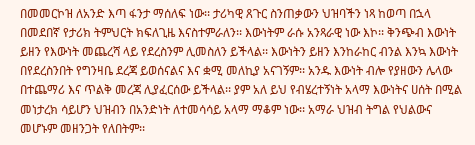በመመርኮዝ ለአንድ እጣ ፋንታ ማሰለፍ ነው፡፡ ታሪካዊ ጸጉር ስንጠቃውን ህዝባችን ነጻ ከወጣ በኋላ በመደበኛ የታሪክ ትምህርት ክፍለጊዜ እናስተምራለን፡፡ እውነትም ራሱ አንጻራዊ ነው እኮ፡፡ ቅንጭብ እውነት ይዘን የእውነት መጨረሻ ላይ የደረስንም ሊመስለን ይችላል፡፡ እውነትን ይዘን እንከራከር ብንል እንኳ እውነት በየደረስንበት የግንዛቤ ደረጃ ይወሰናልና እና ቋሚ መለኪያ አናገኝም፡፡ አንዱ እውነት ብሎ የያዘውን ሌላው በተጨማሪ እና ጥልቅ መረጃ ሊያፈርሰው ይችላል፡፡ ያም አለ ይህ የብሄረተኝነት አላማ እውነትና ሀሰት በሚል መነታረክ ሳይሆን ህዝብን በአንድነት ለተመሳሳይ አላማ ማቆም ነው፡፡ አማራ ህዝብ ትግል የህልውና መሆኑም መዘንጋት የለበትም፡፡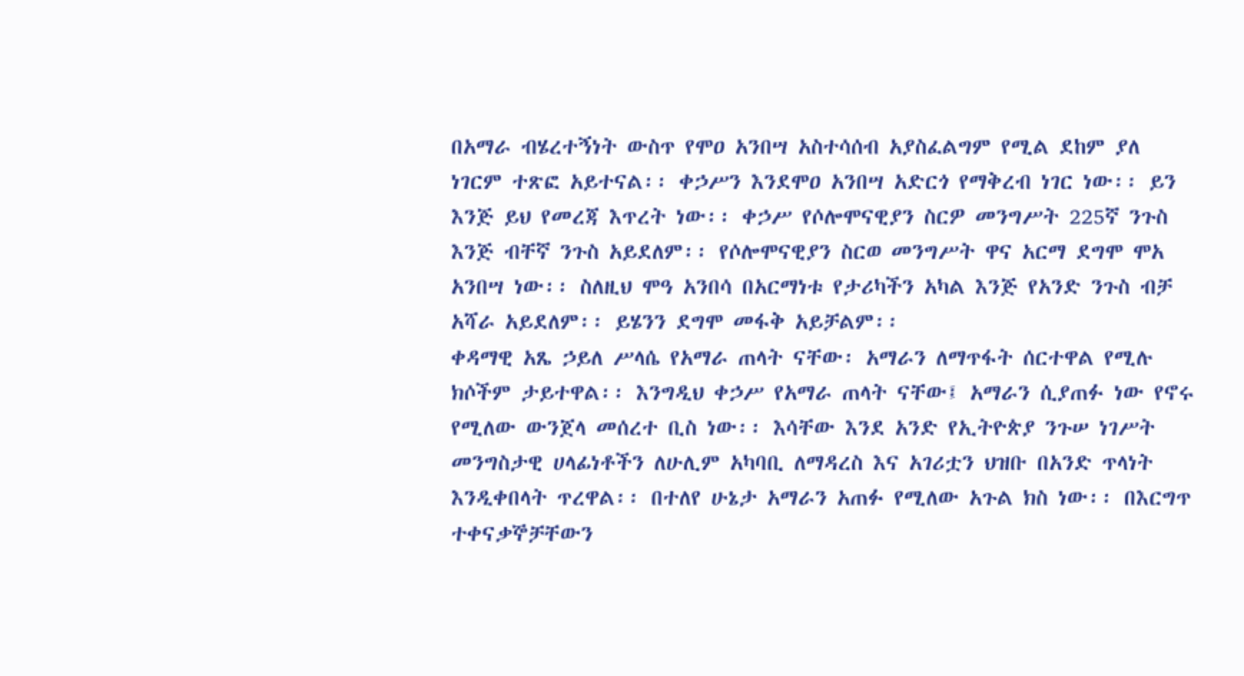በአማራ ብሄረተኝነት ውስጥ የሞዐ አንበሣ አስተሳሰብ አያስፈልግም የሚል ደከም ያለ ነገርም ተጽፎ አይተናል፡፡ ቀኃሥን እንደሞዐ አንበሣ አድርጎ የማቅረብ ነገር ነው፡፡ ይን እንጅ ይህ የመረጃ እጥረት ነው፡፡ ቀኃሥ የሶሎሞናዊያን ስርዎ መንግሥት 225ኛ ንጉስ እንጅ ብቸኛ ንጉስ አይደለም፡፡ የሶሎሞናዊያን ስርወ መንግሥት ዋና አርማ ደግሞ ሞአ አንበሣ ነው፡፡ ስለዚህ ሞዓ አንበሳ በአርማነቱ የታሪካችን አካል እንጅ የአንድ ንጉስ ብቻ አሻራ አይደለም፡፡ ይሄንን ደግሞ መፋቅ አይቻልም፡፡
ቀዳማዊ አጼ ኃይለ ሥላሴ የአማራ ጠላት ናቸው፡ አማራን ለማጥፋት ሰርተዋል የሚሉ ክሶችም ታይተዋል፡፡ እንግዲህ ቀኃሥ የአማራ ጠላት ናቸው፤ አማራን ሲያጠፉ ነው የኖሩ የሚለው ውንጀላ መሰረተ ቢስ ነው፡፡ እሳቸው እንደ አንድ የኢትዮጵያ ንጉሠ ነገሥት መንግስታዊ ሀላፊነቶችን ለሁሊም አካባቢ ለማዳረስ እና አገሪቷን ህዝቡ በአንድ ጥላነት እንዲቀበላት ጥረዋል፡፡ በተለየ ሁኔታ አማራን አጠፉ የሚለው አጉል ክስ ነው፡፡ በእርግጥ ተቀናቃኞቻቸውን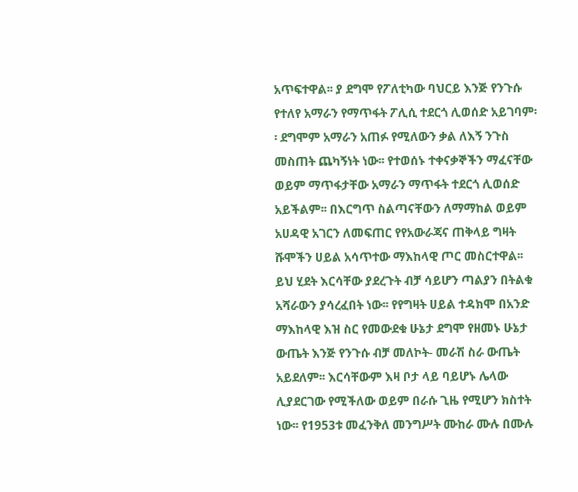አጥፍተዋል፡፡ ያ ደግሞ የፖለቲካው ባህርይ እንጅ የንጉሱ የተለየ አማራን የማጥፋት ፖሊሲ ተደርጎ ሊወሰድ አይገባም፡፡ ደግሞም አማራን አጠፉ የሚለውን ቃል ለእኝ ንጉስ መስጠት ጨካኝነት ነው፡፡ የተወሰኑ ተቀናቃኞችን ማፈናቸው ወይም ማጥፋታቸው አማራን ማጥፋት ተደርጎ ሊወሰድ አይችልም፡፡ በእርግጥ ስልጣናቸውን ለማማከል ወይም አሀዳዊ አገርን ለመፍጠር የየአውራጃና ጠቅላይ ግዛት ሹሞችን ሀይል አሳጥተው ማእከላዊ ጦር መስርተዋል፡፡ ይህ ሂደት እርሳቸው ያደረጉት ብቻ ሳይሆን ጣልያን በትልቁ አሻራውን ያሳረፈበት ነው፡፡ የየግዛት ሀይል ተዳክሞ በአንድ ማእከላዊ እዝ ስር የመውደቁ ሁኔታ ደግሞ የዘመኑ ሁኔታ ውጤት እንጅ የንጉሱ ብቻ መለኮት- መራሽ ስራ ውጤት አይደለም፡፡ እርሳቸውም እዛ ቦታ ላይ ባይሆኑ ሌላው ሊያደርገው የሚችለው ወይም በራሱ ጊዜ የሚሆን ክስተት ነው፡፡ የ1953ቱ መፈንቅለ መንግሥት ሙከራ ሙሉ በሙሉ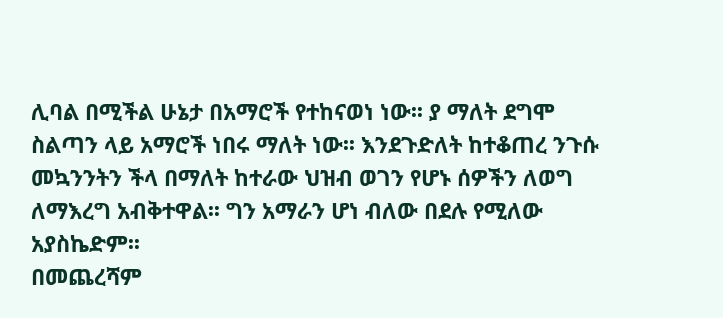ሊባል በሚችል ሁኔታ በአማሮች የተከናወነ ነው፡፡ ያ ማለት ደግሞ ስልጣን ላይ አማሮች ነበሩ ማለት ነው፡፡ እንደጉድለት ከተቆጠረ ንጉሱ መኳንንትን ችላ በማለት ከተራው ህዝብ ወገን የሆኑ ሰዎችን ለወግ ለማእረግ አብቅተዋል፡፡ ግን አማራን ሆነ ብለው በደሉ የሚለው አያስኬድም፡፡
በመጨረሻም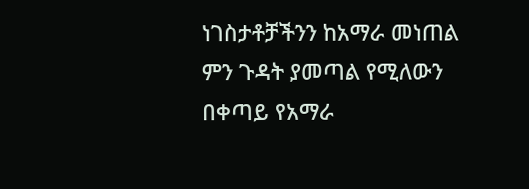ነገስታቶቻችንን ከአማራ መነጠል ምን ጉዳት ያመጣል የሚለውን በቀጣይ የአማራ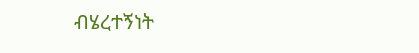ብሄረተኝነት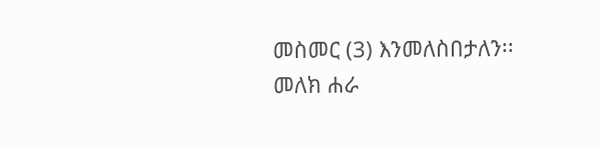መስመር (3) እንመለስበታለን፡፡
መለክ ሐራ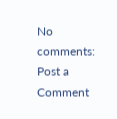No comments:
Post a Comment